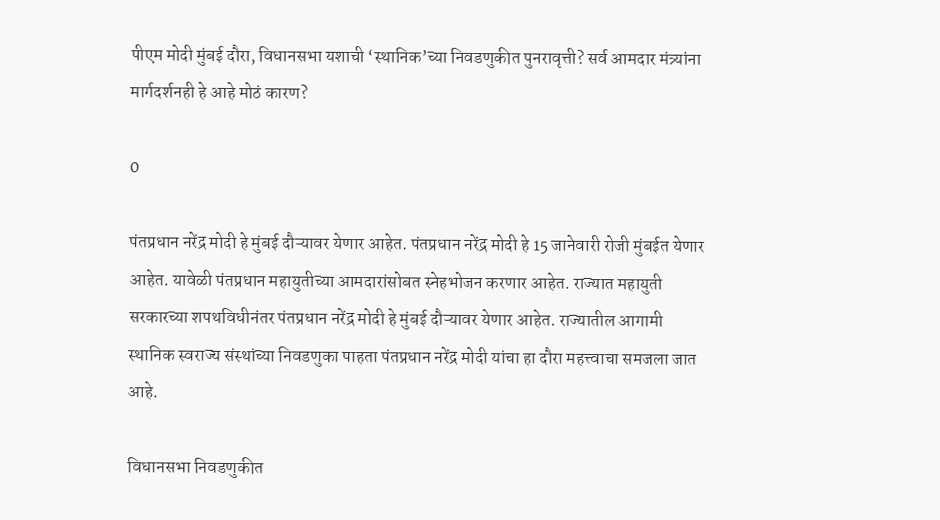पीएम मोदी मुंबई दौरा, विधानसभा यशाची ‘स्थानिक’च्या निवडणुकीत पुनरावृत्ती? सर्व आमदार मंत्र्यांना मार्गदर्शनही हे आहे मोठं कारण?

0

पंतप्रधान नरेंद्र मोदी हे मुंबई दौऱ्यावर येणार आहेत. पंतप्रधान नरेंद्र मोदी हे 15 जानेवारी रोजी मुंबईत येणार आहेत. यावेळी पंतप्रधान महायुतीच्या आमदारांसोबत स्नेहभोजन करणार आहेत. राज्यात महायुती सरकारच्या शपथविधीनंतर पंतप्रधान नरेंद्र मोदी हे मुंबई दौऱ्यावर येणार आहेत. राज्यातील आगामी स्थानिक स्वराज्य संस्थांच्या निवडणुका पाहता पंतप्रधान नरेंद्र मोदी यांचा हा दौरा महत्त्वाचा समजला जात आहे.

विधानसभा निवडणुकीत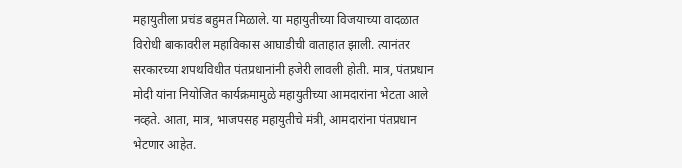महायुतीला प्रचंड बहुमत मिळाले. या महायुतीच्या विजयाच्या वादळात विरोधी बाकावरील महाविकास आघाडीची वाताहात झाली. त्यानंतर सरकारच्या शपथविधीत पंतप्रधानांनी हजेरी लावली होती. मात्र, पंतप्रधान मोदी यांना नियोजित कार्यक्रमामुळे महायुतीच्या आमदारांना भेटता आले नव्हते. आता, मात्र, भाजपसह महायुतीचे मंत्री, आमदारांना पंतप्रधान भेटणार आहेत.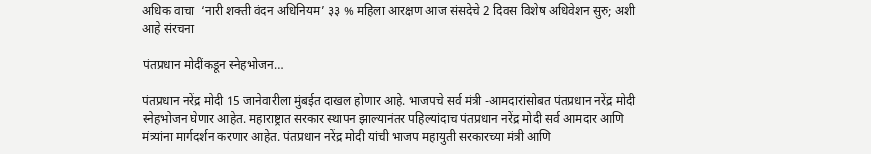अधिक वाचा  ‘नारी शक्ती वंदन अधिनियम’ ३३ % महिला आरक्षण आज संसदेचे 2 दिवस विशेष अधिवेशन सुरु; अशी आहे संरचना

पंतप्रधान मोदींकडून स्नेहभोजन…

पंतप्रधान नरेंद्र मोदी 15 जानेवारीला मुंबईत दाखल होणार आहे. भाजपचे सर्व मंत्री -आमदारांसोबत पंतप्रधान नरेंद्र मोदी स्नेहभोजन घेणार आहेत. महाराष्ट्रात सरकार स्थापन झाल्यानंतर पहिल्यांदाच पंतप्रधान नरेंद्र मोदी सर्व आमदार आणि मंत्र्यांना मार्गदर्शन करणार आहेत. पंतप्रधान नरेंद्र मोदी यांची भाजप महायुती सरकारच्या मंत्री आणि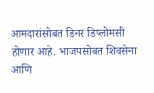आमदारांसोबत डिनर डिप्लोमसी होणार आहे. भाजपसोबत शिवसेना आणि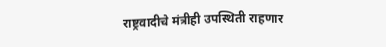राष्ट्रवादीचे मंत्रीही उपस्थिती राहणार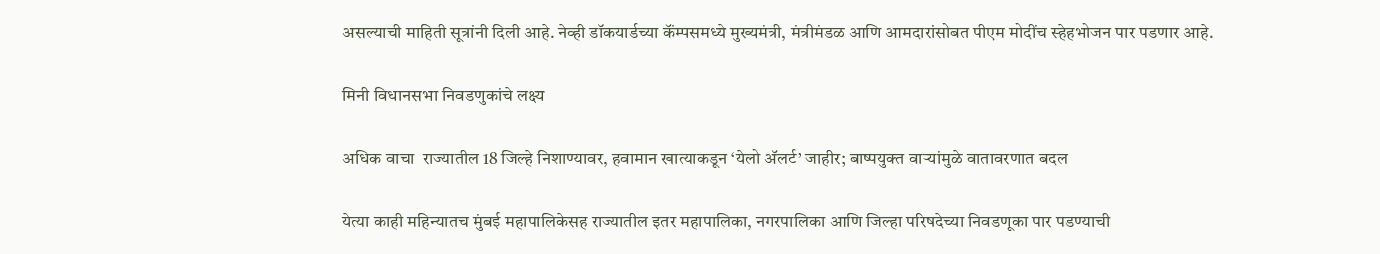असल्याची माहिती सूत्रांनी दिली आहे. नेव्ही डॉकयार्डच्या कॅंम्पसमध्ये मुख्यमंत्री, मंत्रीमंडळ आणि आमदारांसोबत पीएम मोदींच स्हेहभोजन पार पडणार आहे.

मिनी विधानसभा निवडणुकांचे लक्ष्य

अधिक वाचा  राज्यातील 18 जिल्हे निशाण्यावर, हवामान खात्याकडून ‘येलो अ‍ॅलर्ट’ जाहीर; बाष्पयुक्त वाऱ्यांमुळे वातावरणात बदल

येत्या काही महिन्यातच मुंबई महापालिकेसह राज्यातील इतर महापालिका, नगरपालिका आणि जिल्हा परिषदेच्या निवडणूका पार पडण्याची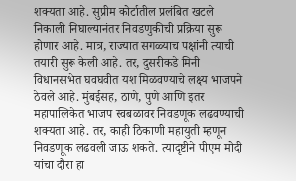शक्यता आहे. सुप्रीम कोर्टातील प्रलंबित खटले निकाली निघाल्यानंतर निवडणुकीची प्रक्रिया सुरू होणार आहे. मात्र, राज्यात सगळ्याच पक्षांनी त्याची तयारी सुरू केली आहे. तर, दुसरीकडे मिनी विधानसभेत घवघवीत यश मिळवण्याचे लक्ष्य भाजपने ठेवले आहे. मुंबईसह, ठाणे, पुणे आणि इतर महापालिकेत भाजप स्वबळावर निवडणूक लढवण्याची शक्यता आहे. तर, काही ठिकाणी महायुती म्हणून निवडणूक लढवली जाऊ शकते. त्यादृष्टीने पीएम मोदी यांचा दौरा हा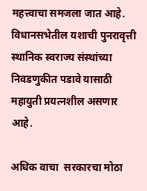महत्त्वाचा समजला जात आहे. विधानसभेतील यशाची पुनरावृत्ती स्थानिक स्वराज्य संस्थांच्या निवडणुकीत पडावे यासाठी महायुती प्रयत्नशील असणार आहे.

अधिक वाचा  सरकारचा मोठा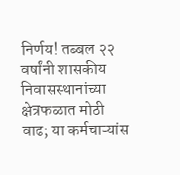निर्णय! तब्बल २२ वर्षांनी शासकीय निवासस्थानांच्या क्षेत्रफळात मोठी वाढ; या कर्मचाऱ्यांस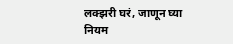लक्झरी घरं, जाणून घ्या नियम